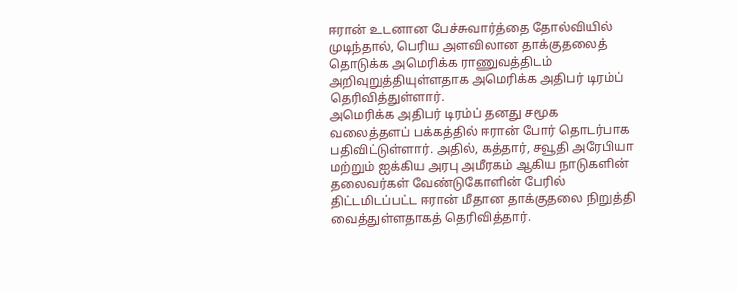ஈரான் உடனான பேச்சுவார்த்தை தோல்வியில் முடிந்தால், பெரிய அளவிலான தாக்குதலைத் தொடுக்க அமெரிக்க ராணுவத்திடம் அறிவுறுத்தியுள்ளதாக அமெரிக்க அதிபர் டிரம்ப் தெரிவித்துள்ளார்.
அமெரிக்க அதிபர் டிரம்ப் தனது சமூக வலைத்தளப் பக்கத்தில் ஈரான் போர் தொடர்பாக பதிவிட்டுள்ளார். அதில், கத்தார், சவூதி அரேபியா மற்றும் ஐக்கிய அரபு அமீரகம் ஆகிய நாடுகளின் தலைவர்கள் வேண்டுகோளின் பேரில் திட்டமிடப்பட்ட ஈரான் மீதான தாக்குதலை நிறுத்தி வைத்துள்ளதாகத் தெரிவித்தார்.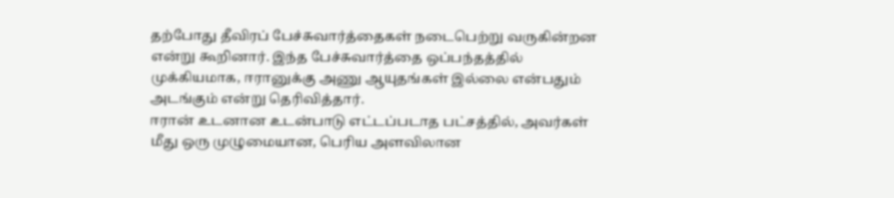தற்போது தீவிரப் பேச்சுவார்த்தைகள் நடைபெற்று வருகின்றன என்று கூறினார். இந்த பேச்சுவார்த்தை ஒப்பந்தத்தில் முக்கியமாக, ஈரானுக்கு அணு ஆயுதங்கள் இல்லை என்பதும் அடங்கும் என்று தெரிவித்தார்.
ஈரான் உடனான உடன்பாடு எட்டப்படாத பட்சத்தில், அவர்கள் மீது ஒரு முழுமையான, பெரிய அளவிலான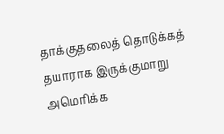தாக்குதலைத் தொடுக்கத் தயாராக இருக்குமாறு அமெரிக்க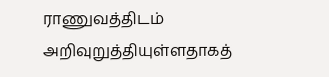ராணுவத்திடம் அறிவுறுத்தியுள்ளதாகத்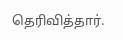தெரிவித்தார்.